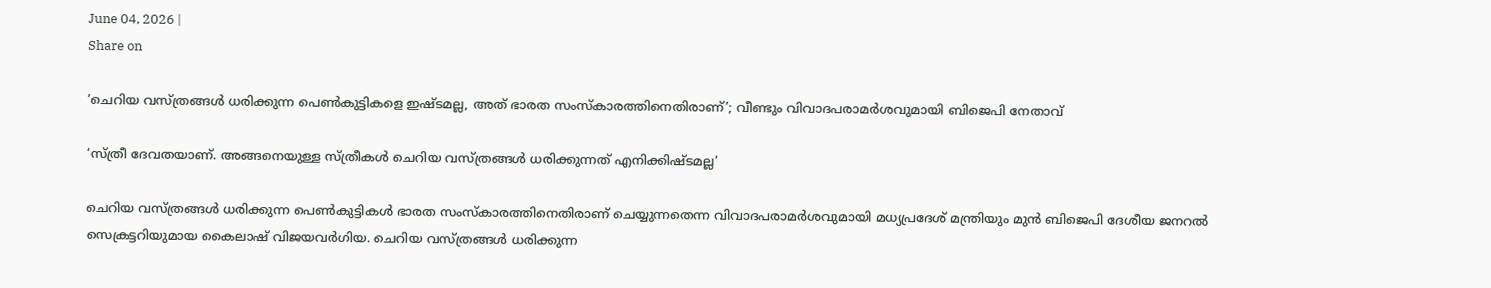June 04, 2026 |
Share on

‘ചെറിയ വസ്ത്രങ്ങൾ ധരിക്കുന്ന പെൺകുട്ടികളെ ഇഷ്ടമല്ല, അത് ഭാരത സംസ്കാരത്തിനെതിരാണ്’; വീണ്ടും വിവാദപരാമർശവുമായി ബിജെപി നേതാവ്

‘സ്ത്രീ ദേവതയാണ്. അങ്ങനെയുള്ള സ്ത്രീകൾ ചെറിയ വസ്ത്രങ്ങൾ ധരിക്കുന്നത് എനിക്കിഷ്ടമല്ല’

ചെറിയ വസ്ത്രങ്ങൾ ധരിക്കുന്ന പെൺകുട്ടികൾ ഭാരത സംസ്കാരത്തിനെതിരാണ് ചെയ്യുന്നതെന്ന വിവാദപരാമർശവുമായി മധ്യപ്രദേശ് മന്ത്രിയും മുൻ ബിജെപി ദേശീയ ജനറൽ സെക്രട്ടറിയുമായ കൈലാഷ് വിജയവർഗിയ. ചെറിയ വസ്ത്രങ്ങൾ ധരിക്കുന്ന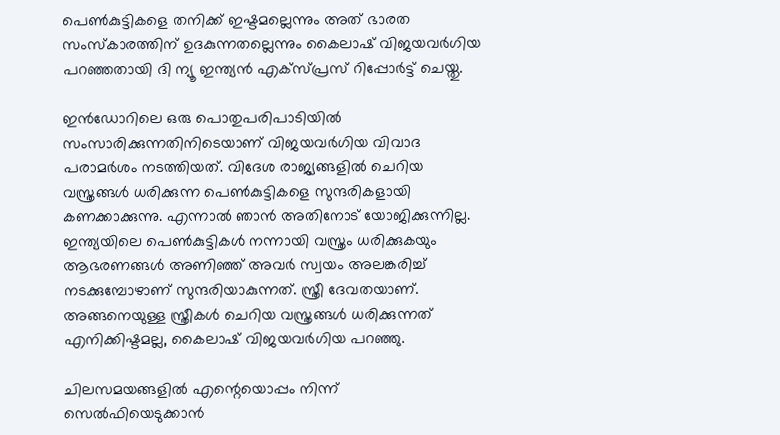പെൺകുട്ടികളെ തനിക്ക് ഇഷ്ടമല്ലെന്നും അത് ഭാരത സംസ്കാരത്തിന് ഉദകുന്നതല്ലെന്നും കൈലാഷ് വിജയവർഗിയ പറഞ്ഞതായി ദി ന്യൂ ഇന്ത്യൻ എക്സ്പ്രസ് റിപ്പോർട്ട് ചെയ്തു.

ഇൻഡോറിലെ ഒരു പൊതുപരിപാടിയിൽ സംസാരിക്കുന്നതിനിടെയാണ് വിജയവർഗിയ വിവാദ പരാമർശം നടത്തിയത്. വിദേശ രാജ്യങ്ങളിൽ ചെറിയ വസ്ത്രങ്ങൾ ധരിക്കുന്ന പെൺകുട്ടികളെ സുന്ദരികളായി കണക്കാക്കുന്നു. എന്നാൽ ഞാൻ അതിനോട് യോജിക്കുന്നില്ല. ഇന്ത്യയിലെ പെൺകുട്ടികൾ നന്നായി വസ്ത്രം ധരിക്കുകയും ആഭരണങ്ങൾ അണിഞ്ഞ് അവർ സ്വയം അലങ്കരിച്ച് നടക്കുമ്പോഴാണ് സുന്ദരിയാകുന്നത്. സ്ത്രീ ദേവതയാണ്. അങ്ങനെയുള്ള സ്ത്രീകൾ ചെറിയ വസ്ത്രങ്ങൾ ധരിക്കുന്നത് എനിക്കിഷ്ടമല്ല, കൈലാഷ് വിജയവർഗിയ പറഞ്ഞു.

ചിലസമയങ്ങളിൽ എന്റെയൊപ്പം നിന്ന് സെൽഫിയെടുക്കാൻ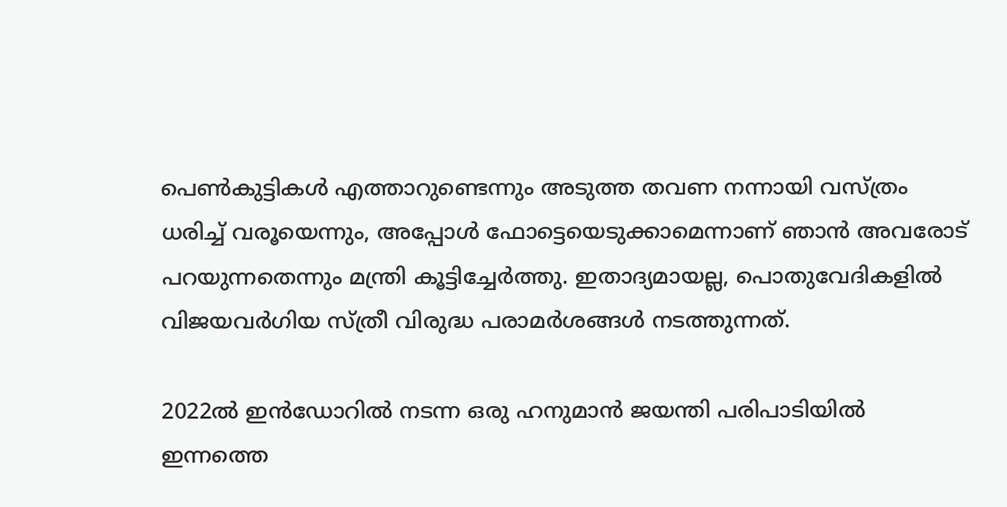പെൺകുട്ടികൾ എത്താറുണ്ടെന്നും അടുത്ത തവണ നന്നായി വസ്ത്രം ധരിച്ച് വരൂയെന്നും, അപ്പോൾ ഫോട്ടെയെടുക്കാമെന്നാണ് ഞാൻ അവരോട് പറയുന്നതെന്നും മന്ത്രി കൂട്ടിച്ചേർത്തു. ഇതാദ്യമായല്ല, പൊതുവേദികളിൽ വിജയവർഗിയ സ്ത്രീ വിരുദ്ധ പരാമർശങ്ങൾ നടത്തുന്നത്.

2022ൽ ഇൻഡോറിൽ നടന്ന ഒരു ഹനുമാൻ ജയന്തി പരിപാടിയിൽ ഇന്നത്തെ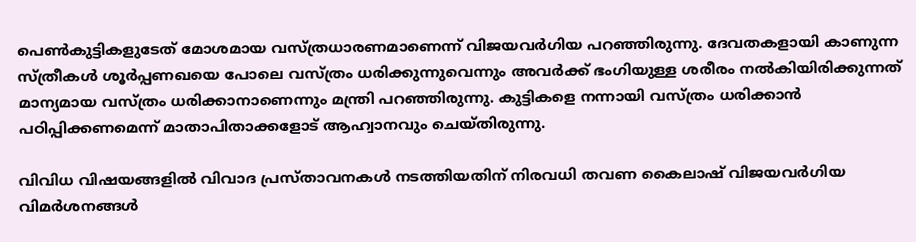പെൺകുട്ടികളുടേത് മോശമായ വസ്ത്രധാരണമാണെന്ന് വിജയവർഗിയ പറഞ്ഞിരുന്നു. ദേവതകളായി കാണുന്ന സ്ത്രീകൾ ശൂർപ്പണഖയെ പോലെ വസ്ത്രം ധരിക്കുന്നുവെന്നും അവർക്ക് ഭംഗിയുള്ള ശരീരം നൽകിയിരിക്കുന്നത് മാന്യമായ വസ്ത്രം ധരിക്കാനാണെന്നും മന്ത്രി പറഞ്ഞിരുന്നു. കുട്ടികളെ നന്നായി വസ്ത്രം ധരിക്കാൻ പഠിപ്പിക്കണമെന്ന് മാതാപിതാക്കളോട് ആഹ്വാനവും ചെയ്തിരുന്നു.

വിവിധ വിഷയങ്ങളിൽ വിവാദ പ്രസ്താവനകൾ നടത്തിയതിന് നിരവധി തവണ കൈലാഷ് വിജയവർഗിയ വിമർശനങ്ങൾ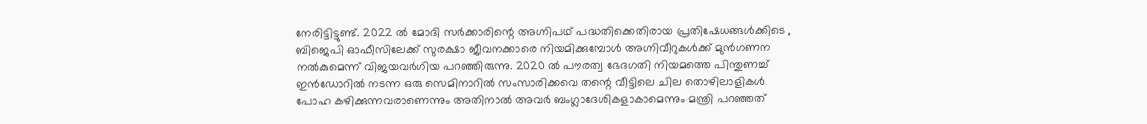നേരിട്ടിട്ടുണ്ട്. 2022 ൽ മോദി സർക്കാരിന്റെ അഗ്നിപഥ് പദ്ധതിക്കെതിരായ പ്രതിഷേധങ്ങൾക്കിടെ , ബിജെപി ഓഫീസിലേക്ക് സുരക്ഷാ ജീവനക്കാരെ നിയമിക്കുമ്പോൾ അഗ്നിവീറുകൾക്ക് മുൻഗണന നൽകുമെന്ന് വിജയവർഗിയ പറഞ്ഞിരുന്നു. 2020 ൽ പൗരത്വ ഭേദഗതി നിയമത്തെ പിന്തുണച്ച് ഇൻഡോറിൽ നടന്ന ഒരു സെമിനാറിൽ സംസാരിക്കവെ തന്റെ വീട്ടിലെ ചില തൊഴിലാളികൾ പോഹ കഴിക്കുന്നവരാണെന്നും അതിനാൽ അവർ ബംഗ്ലാദേശികളാകാമെന്നും മന്ത്രി പറഞ്ഞത്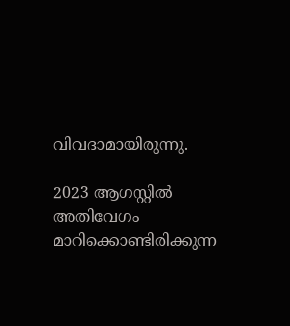വിവദാമായിരുന്നു.

2023 ആഗസ്റ്റിൽ അതിവേഗം മാറിക്കൊണ്ടിരിക്കുന്ന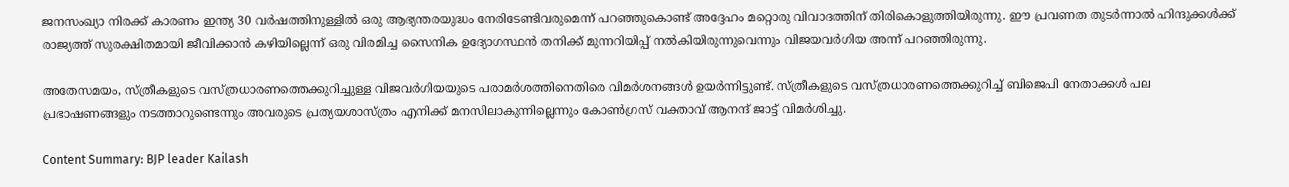ജനസംഖ്യാ നിരക്ക് കാരണം ഇന്ത്യ 30 വർഷത്തിനുള്ളിൽ ഒരു ആഭ്യന്തരയുദ്ധം നേരിടേണ്ടിവരുമെന്ന് പറഞ്ഞുകൊണ്ട് അദ്ദേഹം മറ്റൊരു വിവാദത്തിന് തിരികൊളുത്തിയിരുന്നു. ഈ പ്രവണത തുടർന്നാൽ ഹിന്ദുക്കൾക്ക് രാജ്യത്ത് സുരക്ഷിതമായി ജീവിക്കാൻ കഴിയില്ലെന്ന് ഒരു വിരമിച്ച സൈനിക ഉദ്യോഗസ്ഥൻ തനിക്ക് മുന്നറിയിപ്പ് നൽകിയിരുന്നുവെന്നും വിജയവർഗിയ അന്ന് പറഞ്ഞിരുന്നു.

അതേസമയം, സ്ത്രീകളുടെ വസ്ത്രധാരണത്തെക്കുറിച്ചുള്ള വിജവർഗിയയുടെ പരാമർശത്തിനെതിരെ വിമർശനങ്ങൾ ഉയർന്നിട്ടുണ്ട്. സ്ത്രീകളുടെ വസ്ത്രധാരണത്തെക്കുറിച്ച് ബിജെപി നേതാക്കൾ പല പ്രഭാഷണങ്ങളും നടത്താറുണ്ടെന്നും അവരുടെ പ്രത്യയശാസ്ത്രം എനിക്ക് മനസിലാകുന്നില്ലെന്നും കോൺഗ്രസ് വക്താവ് ആനന്ദ് ജാട്ട് വിമർശിച്ചു.

Content Summary: BJP leader Kailash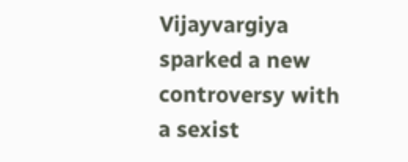Vijayvargiya sparked a new controversy with a sexist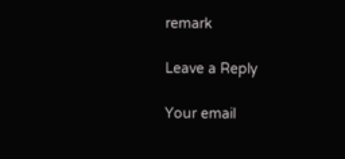remark

Leave a Reply

Your email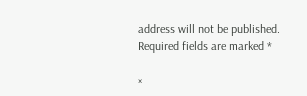address will not be published. Required fields are marked *

×